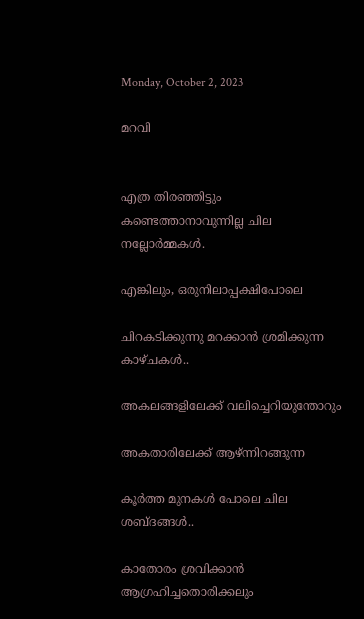Monday, October 2, 2023

മറവി


എത്ര തിരഞ്ഞിട്ടും കണ്ടെത്താനാവുന്നില്ല ചില നല്ലോര്‍മ്മകള്‍.

എങ്കിലും, ഒരുനിലാപ്പക്ഷിപോലെ

ചിറകടിക്കുന്നു മറക്കാന്‍ ശ്രമിക്കുന്ന കാഴ്ചകള്‍..

അകലങ്ങളിലേക്ക് വലിച്ചെറിയുന്തോറും

അകതാരിലേക്ക് ആഴ്ന്നിറങ്ങുന്ന

കൂർത്ത മുനകള്‍ പോലെ ചില ശബ്ദങ്ങള്‍..

കാതോരം ശ്രവിക്കാന്‍ ആഗ്രഹിച്ചതൊരിക്കലും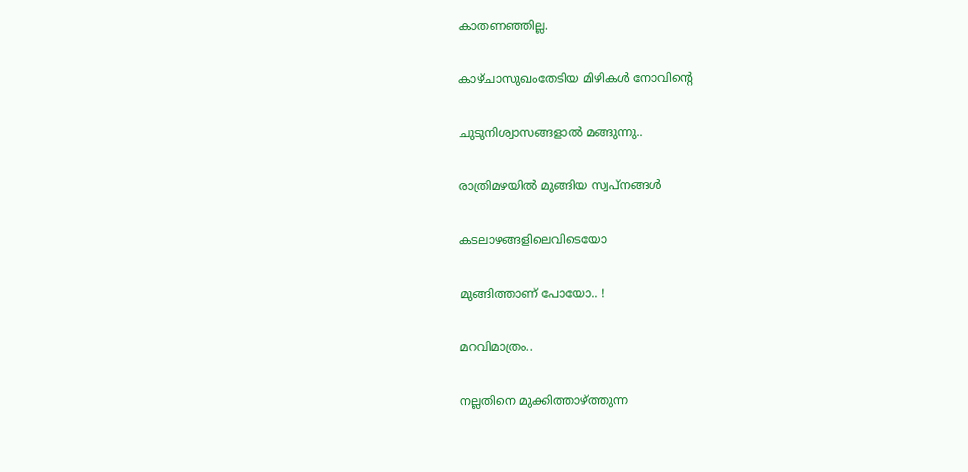കാതണഞ്ഞില്ല.

കാഴ്ചാസുഖംതേടിയ മിഴികൾ നോവിന്റെ

ചുടുനിശ്വാസങ്ങളാല്‍ മങ്ങുന്നു..

രാത്രിമഴയില്‍ മുങ്ങിയ സ്വപ്‌നങ്ങള്‍

കടലാഴങ്ങളിലെവിടെയോ

മുങ്ങിത്താണ്‌ പോയോ.. !

മറവിമാത്രം..

നല്ലതിനെ മുക്കിത്താഴ്ത്തുന്ന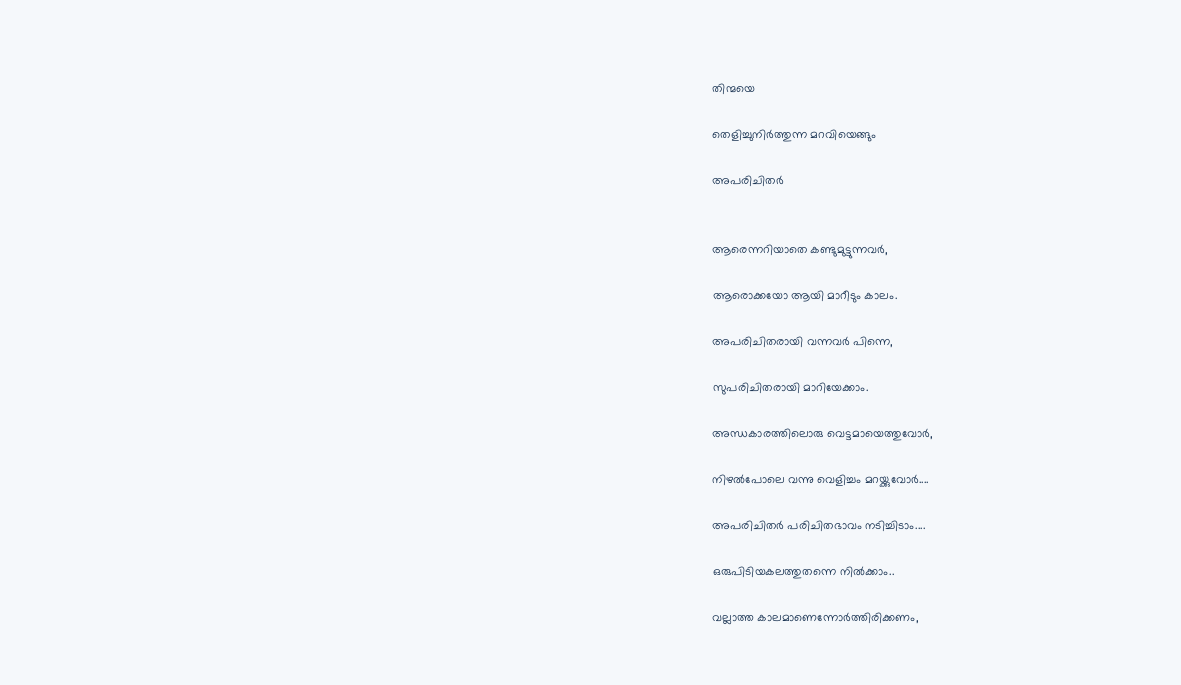തിന്മയെ

തെളിച്ചുനിര്‍ത്തുന്ന മറവിയെങ്ങും

അപരിചിതർ


ആരെന്നറിയാതെ കണ്ടുമുട്ടുന്നവർ,

ആരൊക്കയോ ആയി മാറീടും കാലം.

അപരിചിതരായി വന്നവർ പിന്നെ,

സുപരിചിതരായി മാറിയേക്കാം.

അന്ധകാരത്തിലൊരു വെട്ടമായെത്തുവോർ,

നിഴൽപോലെ വന്നു വെളിച്ചം മറയ്ക്കുവോർ....

അപരിചിതർ പരിചിതഭാവം നടിച്ചിടാം....

ഒരുപിടിയകലത്തുതന്നെ നിൽക്കാം..

വല്ലാത്ത കാലമാണെന്നോർത്തിരിക്കണം,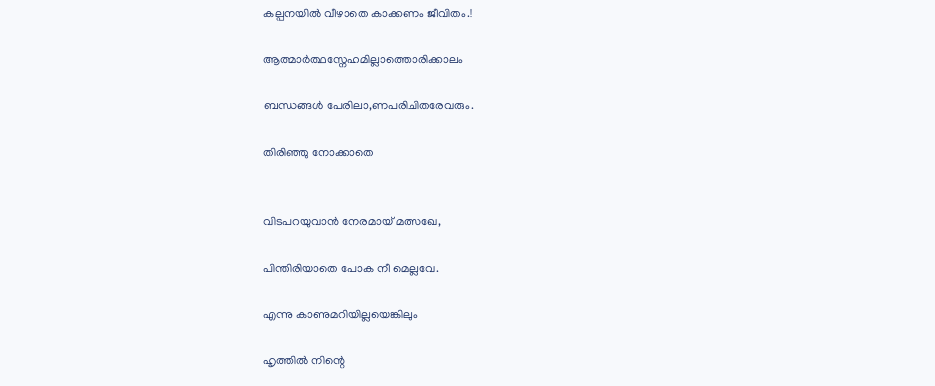കല്പനയിൽ വീഴാതെ കാക്കണം ജീവിതം.!

ആത്മാർത്ഥസ്നേഹമില്ലാത്തൊരിക്കാലം

ബന്ധങ്ങൾ പേരിലാ,ണപരിചിതരേവരും.

തിരിഞ്ഞു നോക്കാതെ


വിടപറയുവാൻ നേരമായ് മത്സഖേ,

പിന്തിരിയാതെ പോക നീ മെല്ലവേ.

എന്നു കാണുമറിയില്ലയെങ്കിലും

ഹൃത്തിൽ നിന്റെ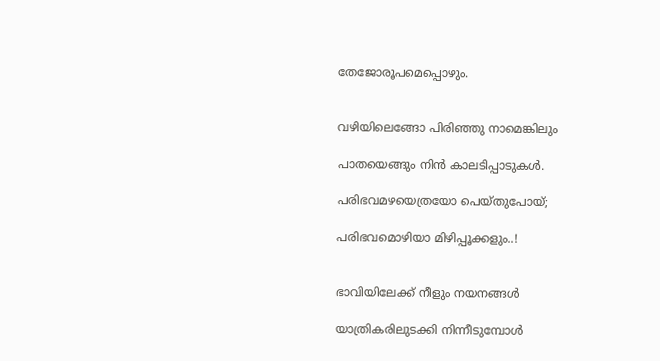തേജോരൂപമെപ്പൊഴും.


വഴിയിലെങ്ങോ പിരിഞ്ഞു നാമെങ്കിലും

പാതയെങ്ങും നിൻ കാലടിപ്പാടുകൾ.

പരിഭവമഴയെത്രയോ പെയ്തുപോയ്;

പരിഭവമൊഴിയാ മിഴിപ്പൂക്കളും..!


ഭാവിയിലേക്ക് നീളും നയനങ്ങൾ

യാത്രികരിലുടക്കി നിന്നീടുമ്പോൾ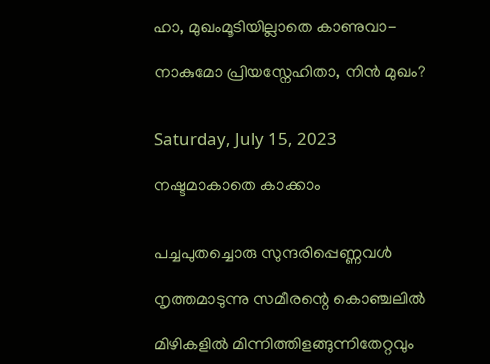ഹാ, മുഖംമൂടിയില്ലാതെ കാണുവാ-

നാകുമോ പ്രിയസ്നേഹിതാ, നിൻ മുഖം?


Saturday, July 15, 2023

നഷ്ടമാകാതെ കാക്കാം


പച്ചപുതച്ചൊരു സുന്ദരിപ്പെണ്ണവൾ

നൃത്തമാടുന്നു സമീരന്റെ കൊഞ്ചലിൽ

മിഴികളിൽ മിന്നിത്തിളങ്ങുന്നിതേറ്റവും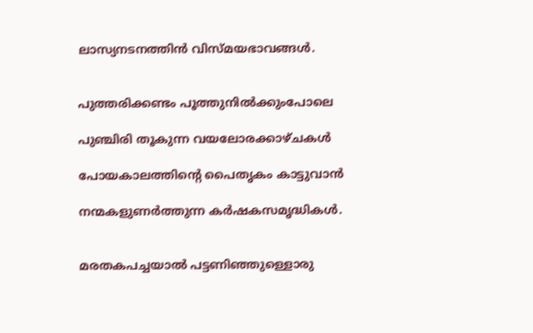ലാസ്യനടനത്തിൻ വിസ്മയഭാവങ്ങൾ.


പുത്തരിക്കണ്ടം പൂത്തുനിൽക്കുംപോലെ

പുഞ്ചിരി തൂകുന്ന വയലോരക്കാഴ്ചകൾ

പോയകാലത്തിന്റെ പൈതൃകം കാട്ടുവാൻ

നന്മകളുണർത്തുന്ന കർഷകസമൃദ്ധികൾ.


മരതകപച്ചയാൽ പട്ടണിഞ്ഞുള്ളൊരു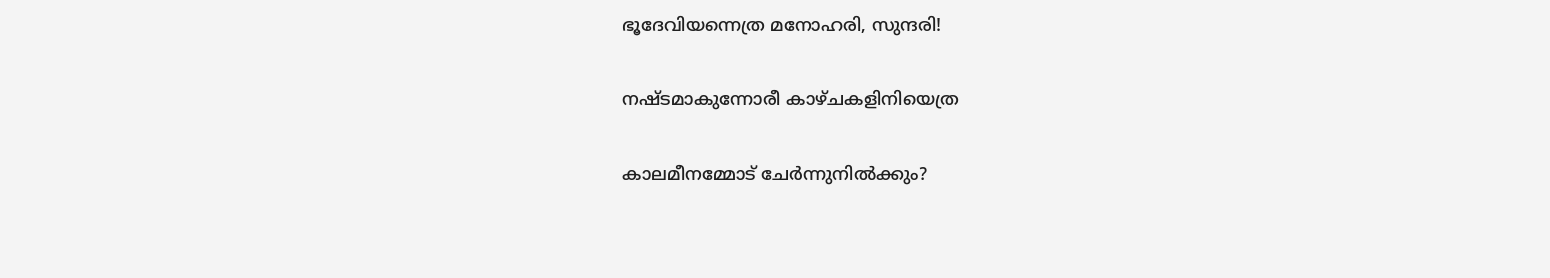ഭൂദേവിയന്നെത്ര മനോഹരി, സുന്ദരി!

നഷ്ടമാകുന്നോരീ കാഴ്ചകളിനിയെത്ര

കാലമീനമ്മോട് ചേർന്നുനിൽക്കും?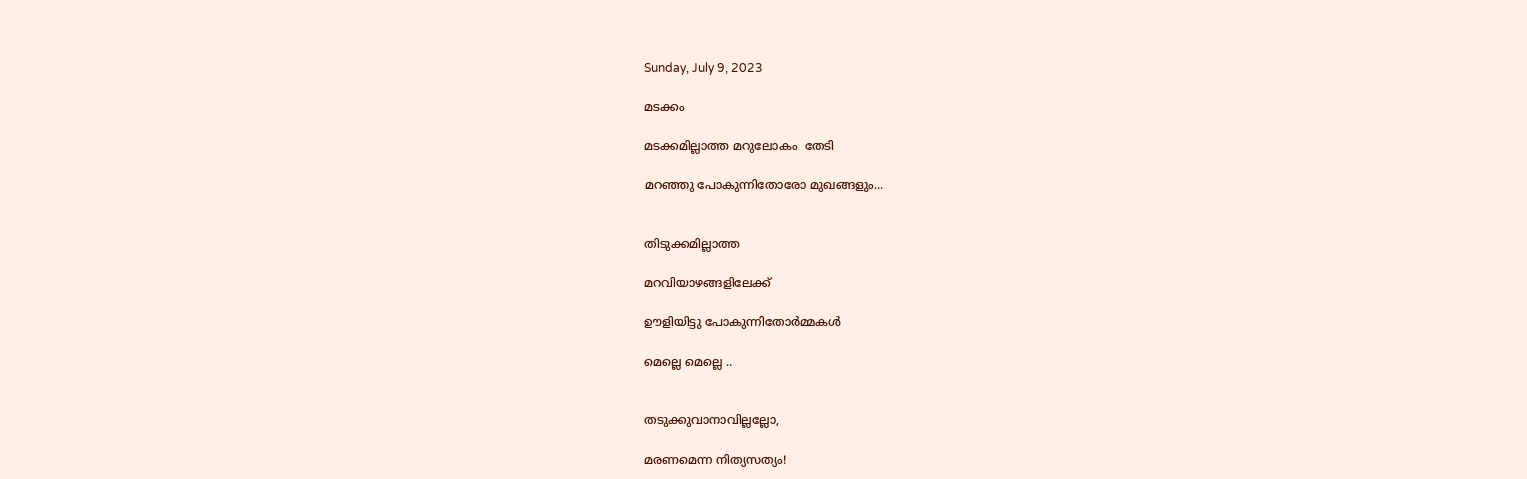Sunday, July 9, 2023

മടക്കം

മടക്കമില്ലാത്ത മറുലോകം  തേടി

മറഞ്ഞു പോകുന്നിതോരോ മുഖങ്ങളും...


തിടുക്കമില്ലാത്ത

മറവിയാഴങ്ങളിലേക്ക്

ഊളിയിട്ടു പോകുന്നിതോർമ്മകൾ

മെല്ലെ മെല്ലെ ..


തടുക്കുവാനാവില്ലല്ലോ,

മരണമെന്ന നിത്യസത്യം!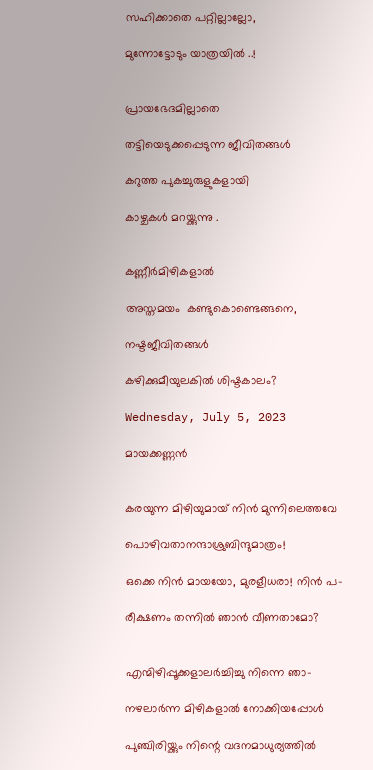സഹിക്കാതെ പറ്റില്ലാല്ലോ,

മുന്നോട്ടോടും യാത്രയിൽ ..!


പ്രായഭേദമില്ലാതെ

തട്ടിയെടുക്കപ്പെടുന്ന ജീവിതങ്ങൾ

കറുത്ത പുകച്ചുരുളുകളായി

കാഴ്ചകൾ മറയ്ക്കുന്നു .


കണ്ണീർമിഴികളാൽ

അസ്തമയം  കണ്ടുകൊണ്ടെങ്ങനെ,

നഷ്ടജീവിതങ്ങൾ

കഴിക്കുമീയുലകിൽ ശിഷ്ടകാലം?

Wednesday, July 5, 2023

മായക്കണ്ണൻ


കരയുന്ന മിഴിയുമായ് നിൻ മുന്നിലെത്തവേ

പൊഴിവതാനന്ദാശ്രുബിന്ദുമാത്രം!

ഒക്കെ നിൻ മായയോ, മുരളീധരാ! നിൻ പ-

രീക്ഷണം തന്നിൽ ഞാൻ വീണതാമോ?


എന്മിഴിപ്പൂക്കളാലർച്ചിച്ചു നിന്നെ ഞാ-

നഴലാർന്ന മിഴികളാൽ നോക്കിയപ്പോൾ

പുഞ്ചിരിയ്ക്കും നിന്റെ വദനമാധുര്യത്തിൽ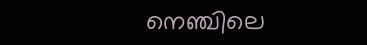നെഞ്ചിലെ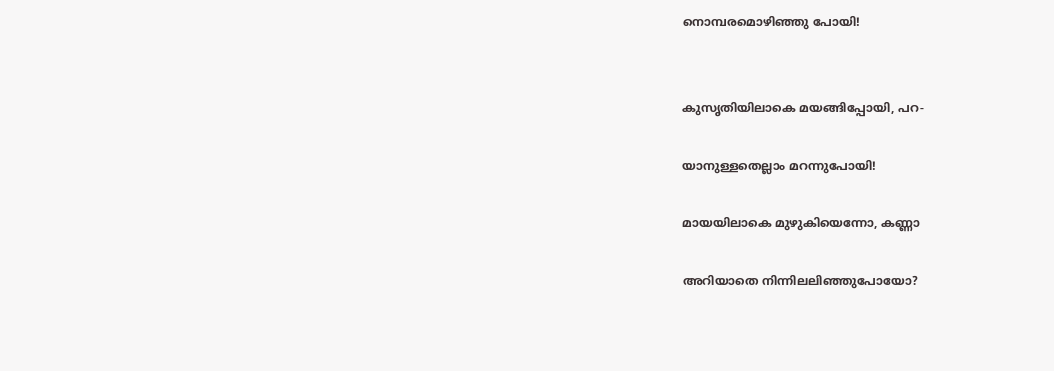നൊമ്പരമൊഴിഞ്ഞു പോയി!


കുസൃതിയിലാകെ മയങ്ങിപ്പോയി, പറ-

യാനുള്ളതെല്ലാം മറന്നുപോയി!

മായയിലാകെ മുഴുകിയെന്നോ, കണ്ണാ

അറിയാതെ നിന്നിലലിഞ്ഞുപോയോ?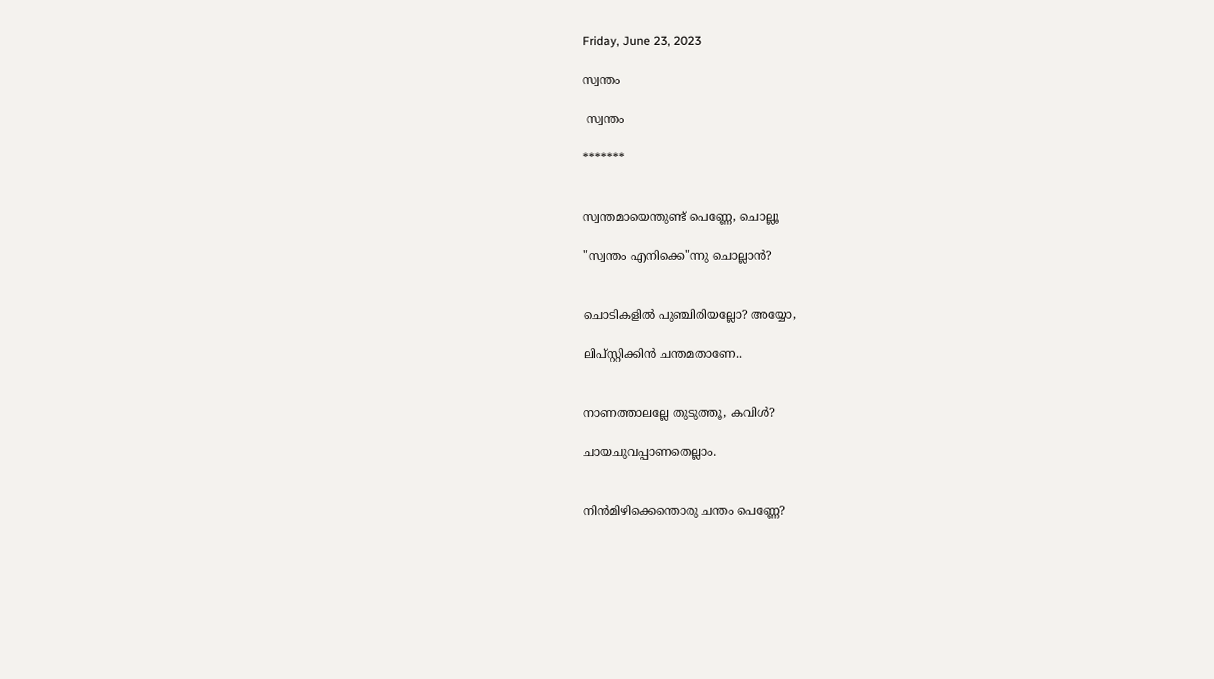Friday, June 23, 2023

സ്വന്തം

 സ്വന്തം

*******


സ്വന്തമായെന്തുണ്ട് പെണ്ണേ, ചൊല്ലൂ

"സ്വന്തം എനിക്കെ"ന്നു ചൊല്ലാൻ?


ചൊടികളിൽ പുഞ്ചിരിയല്ലോ? അയ്യോ,

ലിപ്സ്റ്റിക്കിൻ ചന്തമതാണേ..


നാണത്താലല്ലേ തുടുത്തൂ, കവിൾ?

ചായചുവപ്പാണതെല്ലാം.


നിൻമിഴിക്കെന്തൊരു ചന്തം പെണ്ണേ?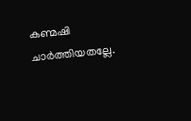കണ്മഷി ചാർത്തിയതല്ലേ.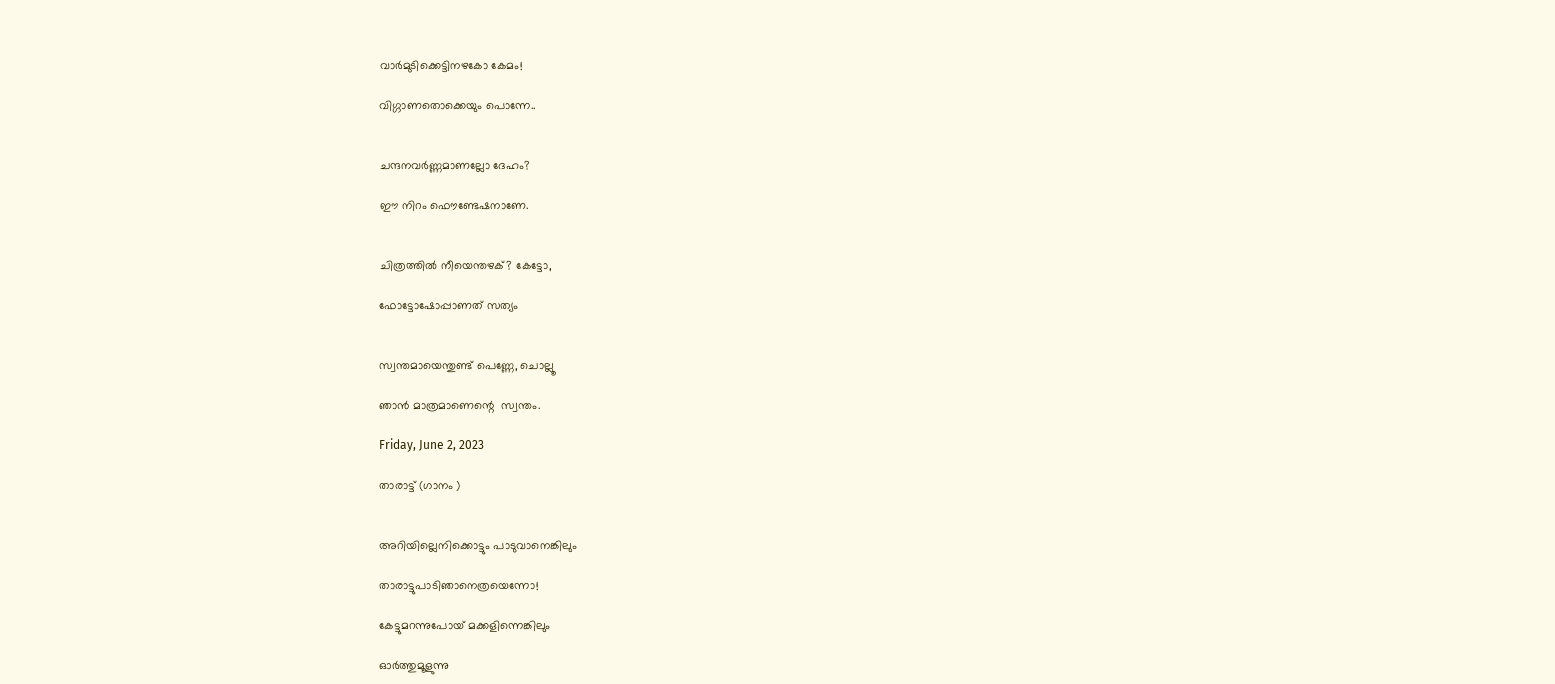വാർമുടിക്കെട്ടിനഴകോ കേമം!

വിഗ്ഗാണതൊക്കെയും പൊന്നേ..


ചന്ദനവർണ്ണമാണല്ലോ ദേഹം?

ഈ നിറം ഫൌണ്ടേഷനാണേ.


ചിത്രത്തിൽ നീയെന്തഴക്? കേട്ടോ,

ഫോട്ടോഷോപ്പാണത് സത്യം


സ്വന്തമായെന്തുണ്ട് പെണ്ണേ, ചൊല്ലൂ

ഞാൻ മാത്രമാണെന്റെ  സ്വന്തം.

Friday, June 2, 2023

താരാട്ട് (ഗാനം )


അറിയില്ലെനിക്കൊട്ടും പാടുവാനെങ്കിലും

താരാട്ടുപാടിഞാനെത്രയെന്നോ!

കേട്ടുമറന്നുപോയ് മക്കളിന്നെങ്കിലും

ഓർത്തുമൂളുന്നു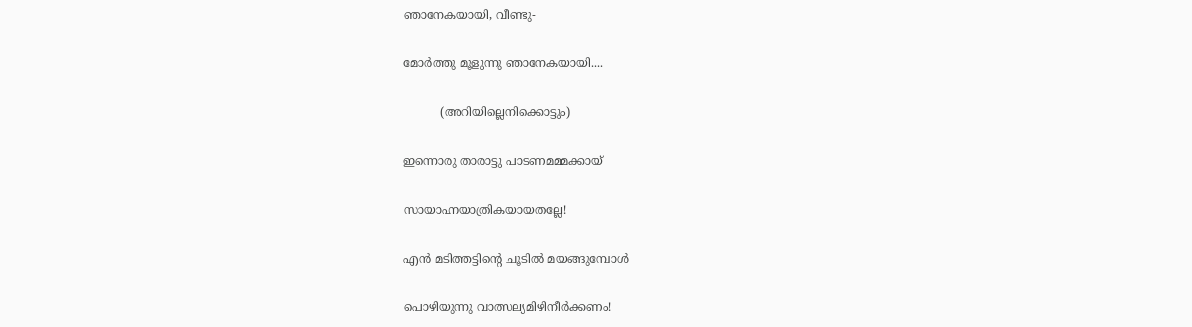ഞാനേകയായി, വീണ്ടു-

മോർത്തു മൂളുന്നു ഞാനേകയായി....

          (അറിയില്ലെനിക്കൊട്ടും)

ഇന്നൊരു താരാട്ടു പാടണമമ്മക്കായ്

സായാഹ്നയാത്രികയായതല്ലേ!

എൻ മടിത്തട്ടിന്റെ ചൂടിൽ മയങ്ങുമ്പോൾ

പൊഴിയുന്നു വാത്സല്യമിഴിനീർക്കണം!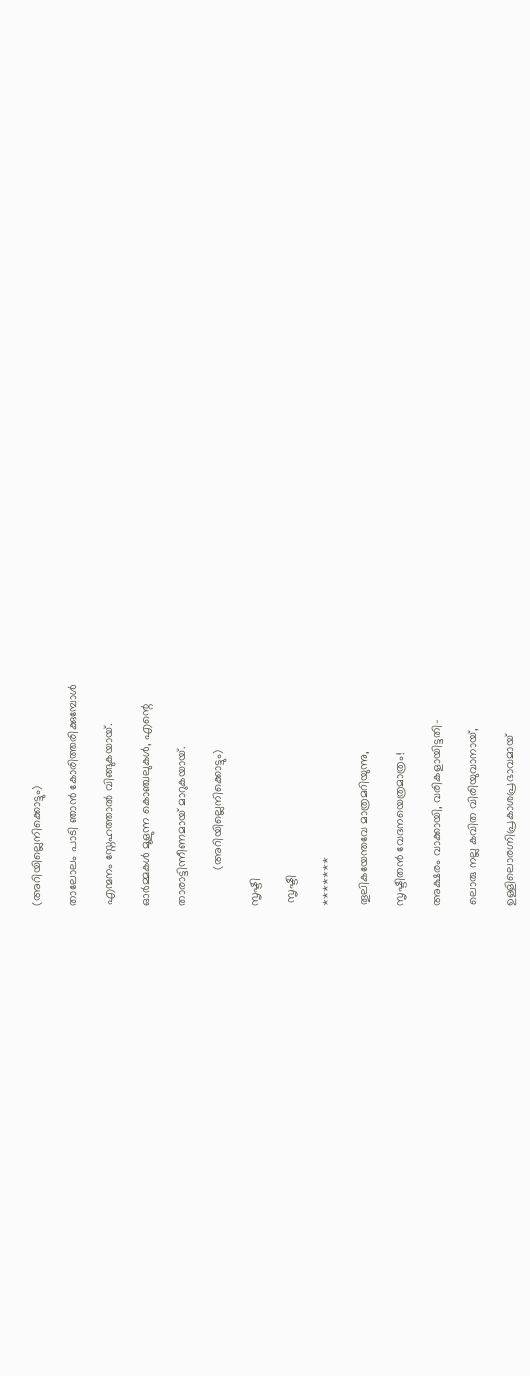(അറിയില്ലെനിക്കൊട്ടും)

താലോലം പാടി ഞാൻ കോരിത്തരിക്കുമ്പോൾ

എന്മനം സ്നേഹത്താൽ വിങ്ങുകയായ്.

ഓർമ്മകൾ മൂളുന്ന കൊഞ്ചലുകൾ, എന്റെ

താരാട്ടിന്നീണമായ് മാറുകയായ്.

           (അറിയില്ലെനിക്കൊട്ടും)

സൃഷ്ടി

 സൃഷ്ടി

*******

തൂലികയേന്തവേ മാത്രമറിയുന്നു,

സൃഷ്ടിതൻ വേദനയെത്രമാത്രം!

അക്ഷരം വാക്കായി, വരികളായിട്ടതി-

ലൊരു നല്ല കവിത വിരിയുവാനായ്,

ഉള്ളിലൊരഗ്നിപ്രകാശപ്രഭാവമായ്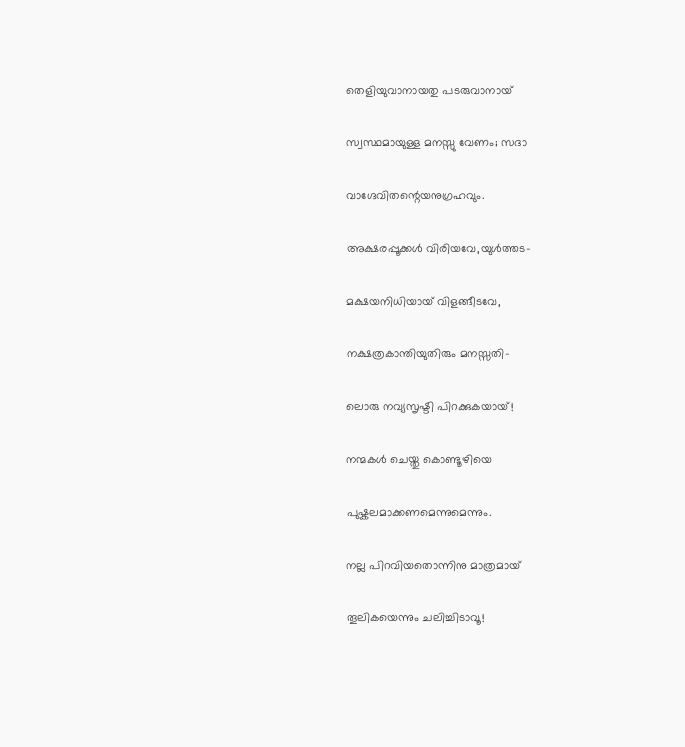തെളിയുവാനായതു പടരുവാനായ്

സ്വസ്ഥമായുള്ള മനസ്സു വേണം; സദാ

വാഗ്ദേവിതന്റെയനുഗ്രഹവും.

അക്ഷരപ്പൂക്കൾ വിരിയവേ,യുൾത്തട-

മക്ഷയനിധിയായ് വിളങ്ങീടവേ,

നക്ഷത്രകാന്തിയുതിരും മനസ്സതി-

ലൊരു നവ്യസൃഷ്ടി പിറക്കുകയായ്!

നന്മകൾ ചെയ്തു കൊണ്ടൂഴിയെ

പുഷ്കലമാക്കണമെന്നുമെന്നും.

നല്ല പിറവിയതൊന്നിനു മാത്രമായ്

തൂലികയെന്നും ചലിച്ചിടാവൂ!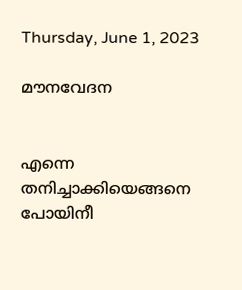Thursday, June 1, 2023

മൗനവേദന


എന്നെ തനിച്ചാക്കിയെങ്ങനെ പോയിനീ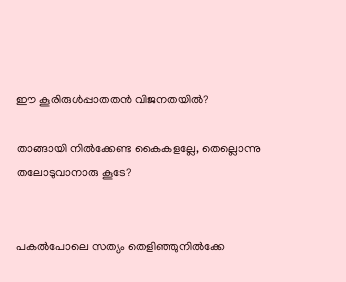ഈ കൂരിരുൾപ്പാതതൻ വിജനതയിൽ?

താങ്ങായി നിൽക്കേണ്ട കൈകളല്ലേ, തെല്ലൊന്നു തലോടുവാനാരു കൂടേ?


പകൽപോലെ സത്യം തെളിഞ്ഞുനിൽക്കേ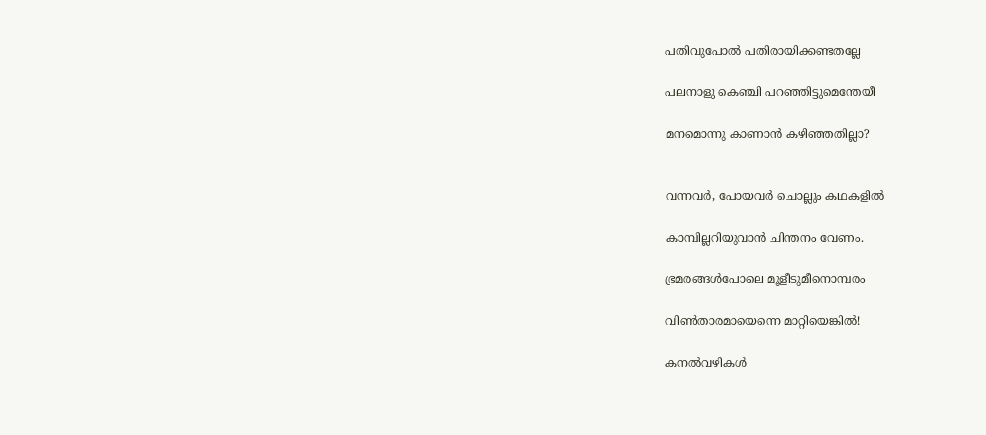പതിവുപോൽ പതിരായിക്കണ്ടതല്ലേ

പലനാളു കെഞ്ചി പറഞ്ഞിട്ടുമെന്തേയീ

മനമൊന്നു കാണാൻ കഴിഞ്ഞതില്ലാ?


വന്നവർ, പോയവർ ചൊല്ലും കഥകളിൽ

കാമ്പില്ലറിയുവാൻ ചിന്തനം വേണം.

ഭ്രമരങ്ങൾപോലെ മൂളീടുമീനൊമ്പരം

വിൺതാരമായെന്നെ മാറ്റിയെങ്കിൽ!

കനൽവഴികൾ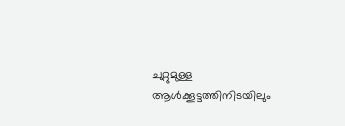ചുറ്റുമുള്ള ആൾക്കൂട്ടത്തിനിടയിലും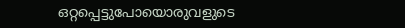ഒറ്റപ്പെട്ടുപോയൊരുവളുടെ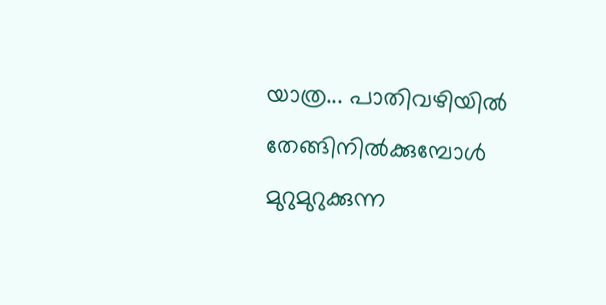യാത്ര... പാതിവഴിയിൽ തേങ്ങിനിൽക്കുമ്പോൾ  മുറുമുറുക്കുന്ന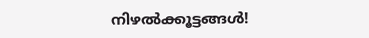നിഴൽക്കൂട്ടങ്ങൾ!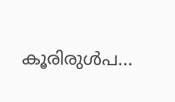കൂരിരുൾപ...